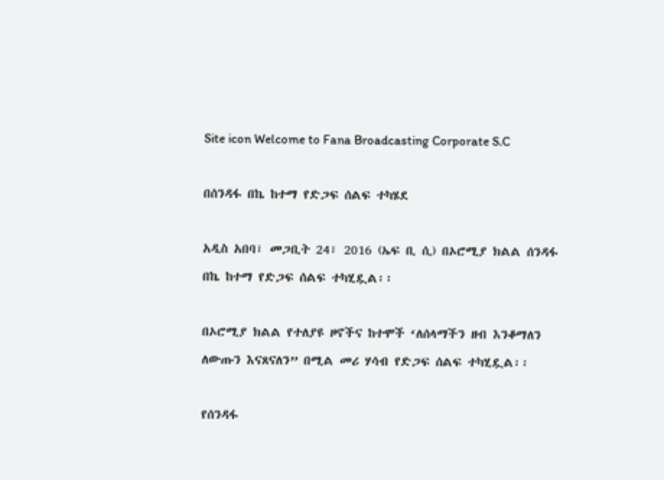Site icon Welcome to Fana Broadcasting Corporate S.C

በሰንዳፋ በኬ ከተማ የድጋፍ ሰልፍ ተካሄደ

አዲስ አበባ፣ መጋቢት 24፣ 2016 (ኤፍ ቢ ሲ) በኦሮሚያ ክልል ሰንዳፋ በኬ ከተማ የድጋፍ ሰልፍ ተካሂዷል፡፡

በኦሮሚያ ክልል የተለያዩ ዞኖችና ከተሞች ‘ለሰላማችን ዘብ እንቆማለን ለውጡን እናጸናለን” በሚል መሪ ሃሳብ የድጋፍ ሰልፍ ተካሂዷል፡፡

የሰንዳፋ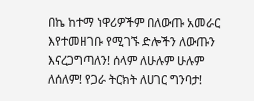በኬ ከተማ ነዋሪዎችም በለውጡ አመራር እየተመዘገቡ የሚገኙ ድሎችን ለውጡን እናረጋግጣለን! ሰላም ለሁሉም ሁሉም ለሰለም! የጋራ ትርክት ለሀገር ግንባታ!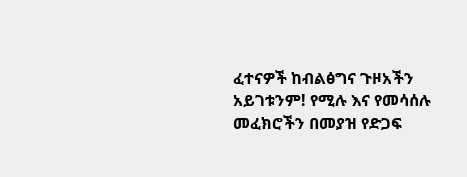ፈተናዎች ከብልፅግና ጉዞአችን አይገቱንም! የሚሉ እና የመሳሰሉ መፈክሮችን በመያዝ የድጋፍ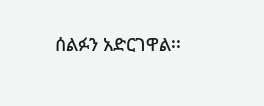ሰልፉን አድርገዋል፡፡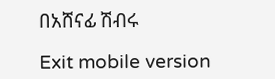በአሸናፊ ሽብሩ

Exit mobile version